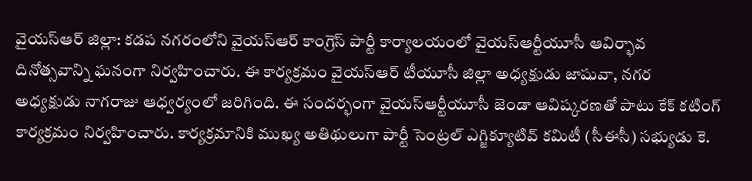వైయస్ఆర్ జిల్లా: కడప నగరంలోని వైయస్ఆర్ కాంగ్రెస్ పార్టీ కార్యాలయంలో వైయస్ఆర్టీయూసీ ఆవిర్భావ దినోత్సవాన్ని ఘనంగా నిర్వహించారు. ఈ కార్యక్రమం వైయస్ఆర్ టీయూసీ జిల్లా అధ్యక్షుడు జాషువా, నగర అధ్యక్షుడు నాగరాజు ఆధ్వర్యంలో జరిగింది. ఈ సందర్భంగా వైయస్ఆర్టీయూసీ జెండా ఆవిష్కరణతో పాటు కేక్ కటింగ్ కార్యక్రమం నిర్వహించారు. కార్యక్రమానికి ముఖ్య అతిథులుగా పార్టీ సెంట్రల్ ఎగ్జిక్యూటివ్ కమిటీ (సీఈసీ) సభ్యుడు కె.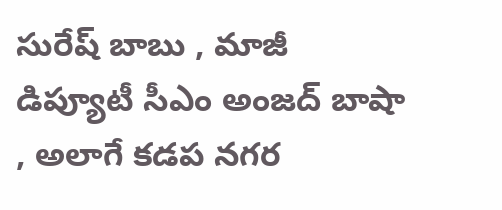సురేష్ బాబు , మాజీ డిప్యూటీ సీఎం అంజద్ బాషా , అలాగే కడప నగర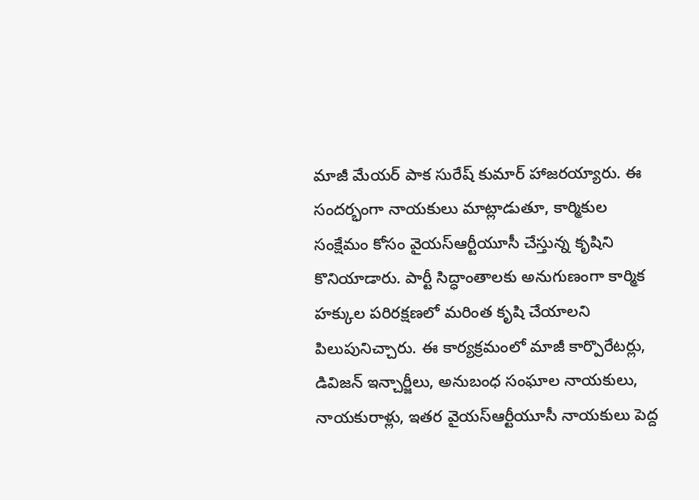మాజీ మేయర్ పాక సురేష్ కుమార్ హాజరయ్యారు. ఈ సందర్భంగా నాయకులు మాట్లాడుతూ, కార్మికుల సంక్షేమం కోసం వైయస్ఆర్టీయూసీ చేస్తున్న కృషిని కొనియాడారు. పార్టీ సిద్ధాంతాలకు అనుగుణంగా కార్మిక హక్కుల పరిరక్షణలో మరింత కృషి చేయాలని పిలుపునిచ్చారు. ఈ కార్యక్రమంలో మాజీ కార్పొరేటర్లు, డివిజన్ ఇన్చార్జీలు, అనుబంధ సంఘాల నాయకులు, నాయకురాళ్లు, ఇతర వైయస్ఆర్టీయూసీ నాయకులు పెద్ద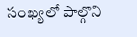సంఖ్యలో పాల్గొని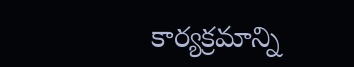కార్యక్రమాన్ని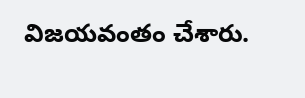విజయవంతం చేశారు.